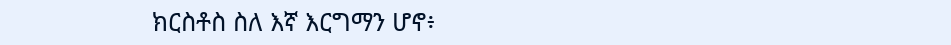ክርስቶስ ስለ እኛ እርግማን ሆኖ፥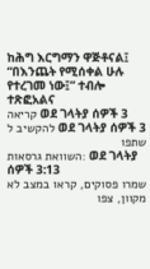ከሕግ እርግማን ዋጅቶናል፤ “በእንጨት የሚሰቀል ሁሉ የተረገመ ነው፤” ተብሎ ተጽፎአልና
קריאה ወደ ገላትያ ሰዎች 3
להקשיב ל ወደ ገላትያ ሰዎች 3
שתפו
השוואת גרסאות: ወደ ገላትያ ሰዎች 3:13
שמרו פסוקים, קראו במצב לא מקוון, צפו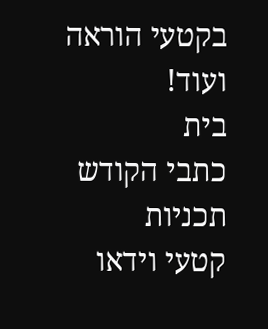בקטעי הוראה ועוד!
בית
כתבי הקודש
תכניות
קטעי וידאו